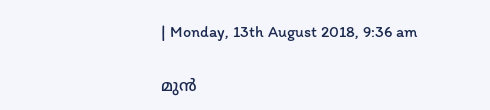| Monday, 13th August 2018, 9:36 am

മുന്‍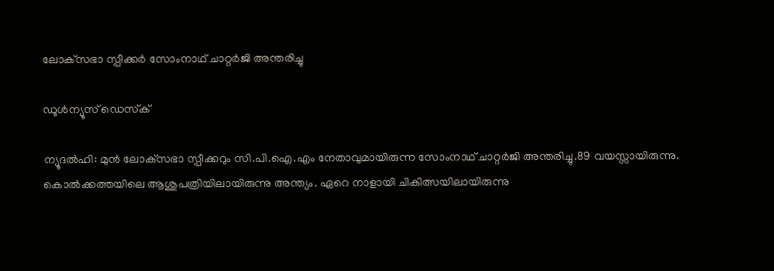ലോക്‌സഭാ സ്പീക്കര്‍ സോംനാഥ് ചാറ്റര്‍ജി അന്തരിച്ചു

ഡൂള്‍ന്യൂസ് ഡെസ്‌ക്

ന്യൂദല്‍ഹി: മുന്‍ ലോക്‌സഭാ സ്പീക്കറും സി.പി.ഐ.എം നേതാവുമായിരുന്ന സോംനാഥ് ചാറ്റര്‍ജി അന്തരിച്ചു.89 വയസ്സായിരുന്നു. കൊല്‍ക്കത്തയിലെ ആശുപത്രിയിലായിരുന്നു അന്ത്യം. ഏറെ നാളായി ചികിത്സയിലായിരുന്നു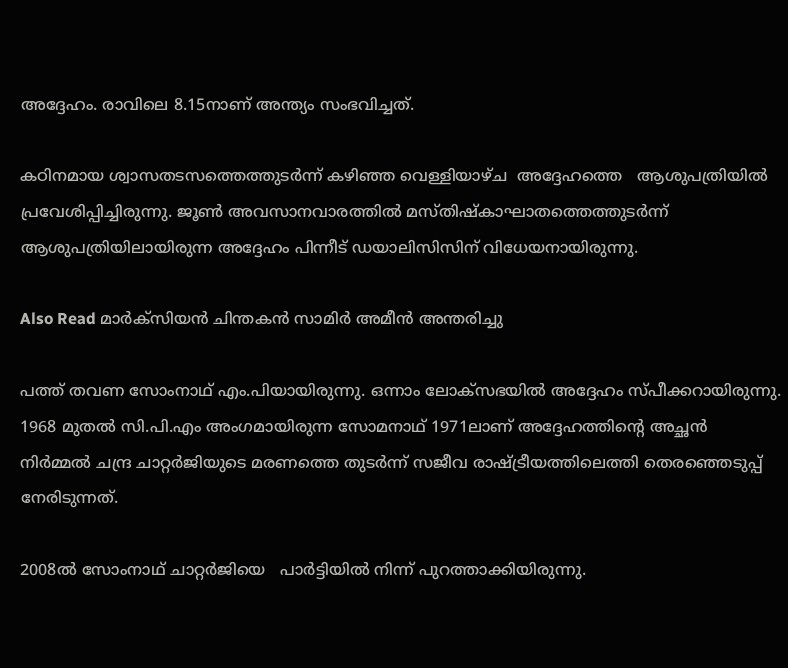അദ്ദേഹം. രാവിലെ 8.15നാണ് അന്ത്യം സംഭവിച്ചത്.

കഠിനമായ ശ്വാസതടസത്തെത്തുടര്‍ന്ന് കഴിഞ്ഞ വെള്ളിയാഴ്ച  അദ്ദേഹത്തെ   ആശുപത്രിയില്‍ പ്രവേശിപ്പിച്ചിരുന്നു. ജൂണ്‍ അവസാനവാരത്തില്‍ മസ്തിഷ്‌കാഘാതത്തെത്തുടര്‍ന്ന് ആശുപത്രിയിലായിരുന്ന അദ്ദേഹം പിന്നീട് ഡയാലിസിസിന് വിധേയനായിരുന്നു.

Also Read മാര്‍ക്‌സിയന്‍ ചിന്തകന്‍ സാമിര്‍ അമീന്‍ അന്തരിച്ചു

പത്ത് തവണ സോംനാഥ് എം.പിയായിരുന്നു. ഒന്നാം ലോക്‌സഭയില്‍ അദ്ദേഹം സ്പീക്കറായിരുന്നു. 1968 മുതല്‍ സി.പി.എം അംഗമായിരുന്ന സോമനാഥ് 1971ലാണ് അദ്ദേഹത്തിന്റെ അച്ഛന്‍ നിര്‍മ്മല്‍ ചന്ദ്ര ചാറ്റര്‍ജിയുടെ മരണത്തെ തുടര്‍ന്ന് സജീവ രാഷ്ട്രീയത്തിലെത്തി തെരഞ്ഞെടുപ്പ് നേരിടുന്നത്.

2008ല്‍ സോംനാഥ് ചാറ്റര്‍ജിയെ   പാര്‍ട്ടിയില്‍ നിന്ന് പുറത്താക്കിയിരുന്നു.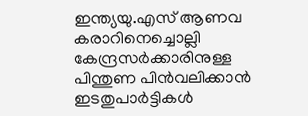ഇന്ത്യയു.എസ് ആണവ കരാറിനെച്ചൊല്ലി കേന്ദ്രസര്‍ക്കാരിനുള്ള പിന്തുണ പിന്‍വലിക്കാന്‍ ഇടതുപാര്‍ട്ടികള്‍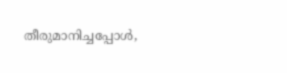തീരുമാനിച്ചപ്പോള്‍,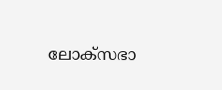ലോക്‌സഭാ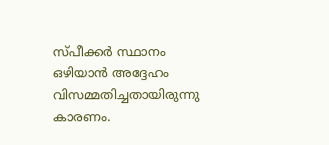സ്പീക്കര്‍ സ്ഥാനം ഒഴിയാന്‍ അദ്ദേഹം വിസമ്മതിച്ചതായിരുന്നു കാരണം.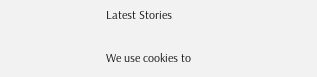Latest Stories

We use cookies to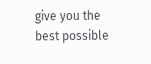give you the best possible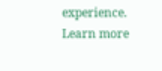experience. Learn more